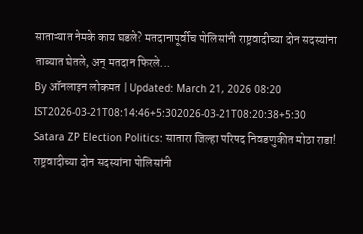साताऱ्यात नेमके काय घडले? मतदानापूर्वीच पोलिसांनी राष्ट्रवादीच्या दोन सदस्यांना ताब्यात घेतले, अन् मतदान फिरले...
By ऑनलाइन लोकमत | Updated: March 21, 2026 08:20 IST2026-03-21T08:14:46+5:302026-03-21T08:20:38+5:30
Satara ZP Election Politics: सातारा जिल्हा परिषद निवडणुकीत मोठा राडा! राष्ट्रवादीच्या दोन सदस्यांना पोलिसांनी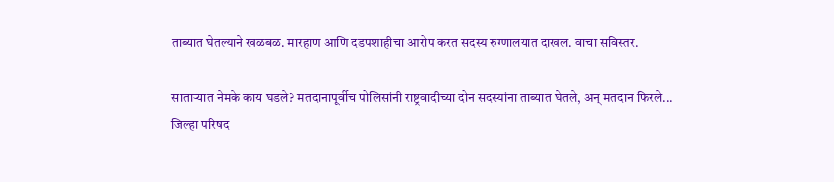ताब्यात घेतल्याने खळबळ. मारहाण आणि दडपशाहीचा आरोप करत सदस्य रुग्णालयात दाखल. वाचा सविस्तर.

साताऱ्यात नेमके काय घडले? मतदानापूर्वीच पोलिसांनी राष्ट्रवादीच्या दोन सदस्यांना ताब्यात घेतले, अन् मतदान फिरले...
जिल्हा परिषद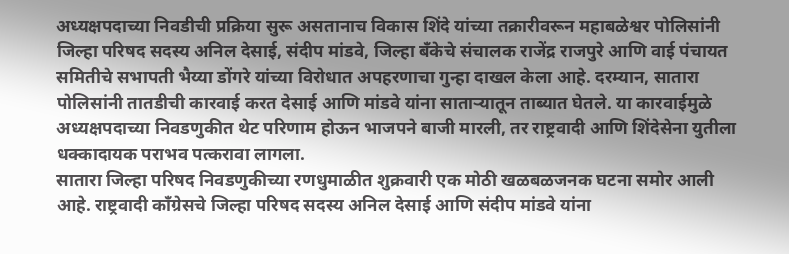अध्यक्षपदाच्या निवडीची प्रक्रिया सुरू असतानाच विकास शिंदे यांच्या तक्रारीवरून महाबळेश्वर पोलिसांनी जिल्हा परिषद सदस्य अनिल देसाई, संदीप मांडवे, जिल्हा बँकेचे संचालक राजेंद्र राजपुरे आणि वाई पंचायत समितीचे सभापती भैय्या डोंगरे यांच्या विरोधात अपहरणाचा गुन्हा दाखल केला आहे. दरम्यान, सातारा पोलिसांनी तातडीची कारवाई करत देसाई आणि मांडवे यांना साताऱ्यातून ताब्यात घेतले. या कारवाईमुळे अध्यक्षपदाच्या निवडणुकीत थेट परिणाम होऊन भाजपने बाजी मारली, तर राष्ट्रवादी आणि शिंदेसेना युतीला धक्कादायक पराभव पत्करावा लागला.
सातारा जिल्हा परिषद निवडणुकीच्या रणधुमाळीत शुक्रवारी एक मोठी खळबळजनक घटना समोर आली आहे. राष्ट्रवादी काँग्रेसचे जिल्हा परिषद सदस्य अनिल देसाई आणि संदीप मांडवे यांना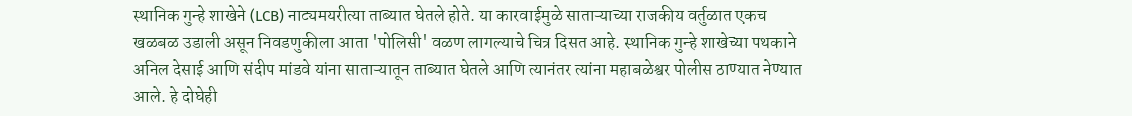स्थानिक गुन्हे शाखेने (LCB) नाट्यमयरीत्या ताब्यात घेतले होते. या कारवाईमुळे साताऱ्याच्या राजकीय वर्तुळात एकच खळबळ उडाली असून निवडणुकीला आता 'पोलिसी' वळण लागल्याचे चित्र दिसत आहे. स्थानिक गुन्हे शाखेच्या पथकाने अनिल देसाई आणि संदीप मांडवे यांना साताऱ्यातून ताब्यात घेतले आणि त्यानंतर त्यांना महाबळेश्वर पोलीस ठाण्यात नेण्यात आले. हे दोघेही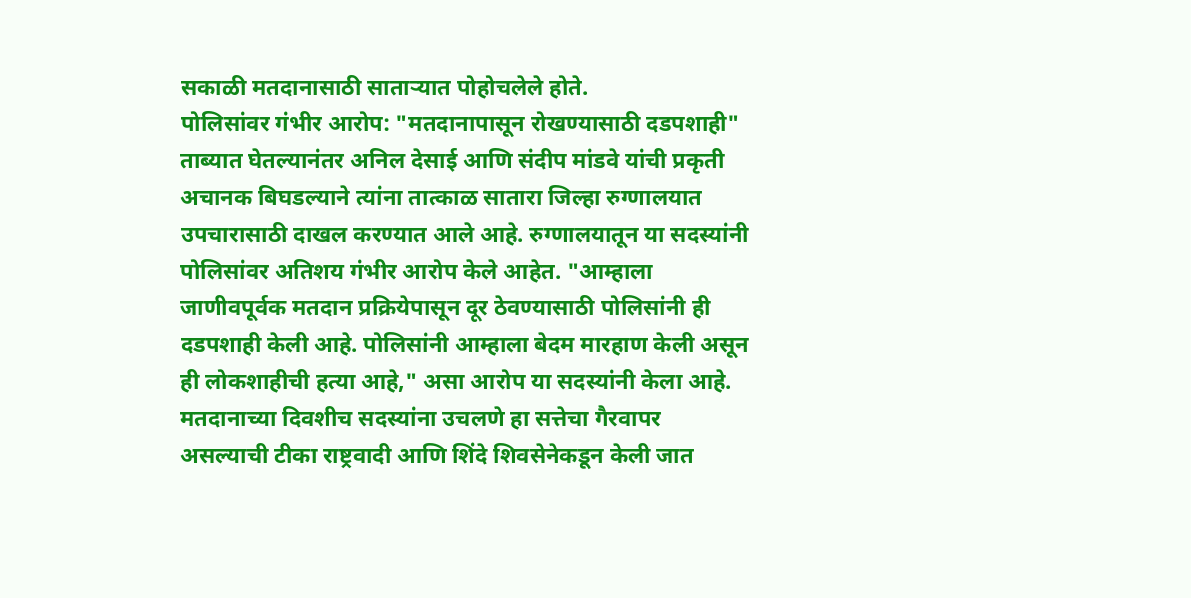सकाळी मतदानासाठी साताऱ्यात पोहोचलेले होते.
पोलिसांवर गंभीर आरोप: "मतदानापासून रोखण्यासाठी दडपशाही"
ताब्यात घेतल्यानंतर अनिल देसाई आणि संदीप मांडवे यांची प्रकृती अचानक बिघडल्याने त्यांना तात्काळ सातारा जिल्हा रुग्णालयात उपचारासाठी दाखल करण्यात आले आहे. रुग्णालयातून या सदस्यांनी पोलिसांवर अतिशय गंभीर आरोप केले आहेत. "आम्हाला जाणीवपूर्वक मतदान प्रक्रियेपासून दूर ठेवण्यासाठी पोलिसांनी ही दडपशाही केली आहे. पोलिसांनी आम्हाला बेदम मारहाण केली असून ही लोकशाहीची हत्या आहे," असा आरोप या सदस्यांनी केला आहे. मतदानाच्या दिवशीच सदस्यांना उचलणे हा सत्तेचा गैरवापर असल्याची टीका राष्ट्रवादी आणि शिंदे शिवसेनेकडून केली जात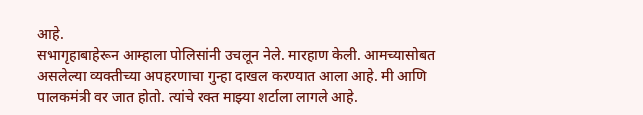आहे.
सभागृहाबाहेरून आम्हाला पोलिसांनी उचलून नेले. मारहाण केली. आमच्यासोबत असलेल्या व्यक्तीच्या अपहरणाचा गुन्हा दाखल करण्यात आला आहे. मी आणि पालकमंत्री वर जात होतो. त्यांचे रक्त माझ्या शर्टाला लागले आहे.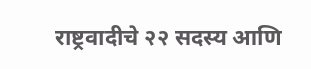राष्ट्रवादीचे २२ सदस्य आणि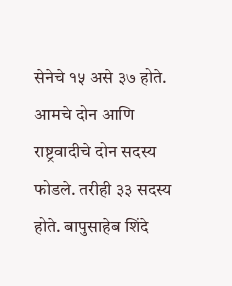सेनेचे १५ असे ३७ होते. आमचे दोन आणि राष्ट्रवादीचे दोन सदस्य फोडले. तरीही ३३ सदस्य होते. बापुसाहेब शिंदे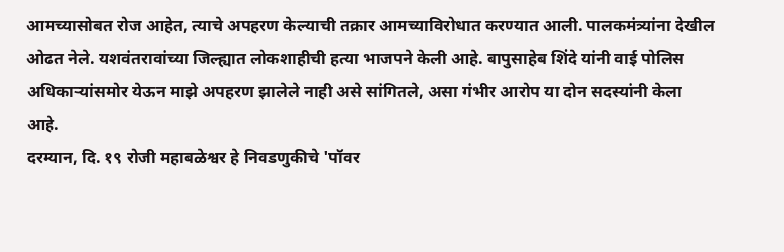आमच्यासोबत रोज आहेत, त्याचे अपहरण केल्याची तक्रार आमच्याविरोधात करण्यात आली. पालकमंत्र्यांना देखील ओढत नेले. यशवंतरावांच्या जिल्ह्यात लोकशाहीची हत्या भाजपने केली आहे. बापुसाहेब शिंदे यांनी वाई पोलिस अधिकाऱ्यांसमोर येऊन माझे अपहरण झालेले नाही असे सांगितले, असा गंभीर आरोप या दोन सदस्यांनी केला आहे.
दरम्यान, दि. १९ रोजी महाबळेश्वर हे निवडणुकीचे 'पॉवर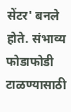सेंटर' बनले होते. संभाव्य फोडाफोडी टाळण्यासाठी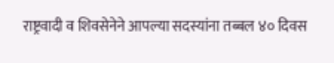राष्ट्रवादी व शिवसेनेने आपल्या सदस्यांना तब्बल ४० दिवस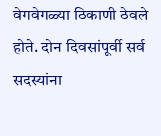वेगवेगळ्या ठिकाणी ठेवले होते. दोन दिवसांपूर्वी सर्व सदस्यांना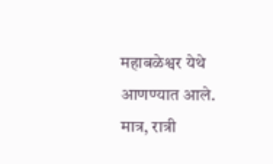महाबळेश्वर येथे आणण्यात आले. मात्र, रात्री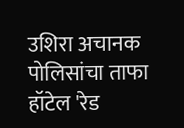उशिरा अचानक पोलिसांचा ताफा हॉटेल 'रेड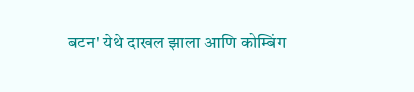बटन' येथे दाखल झाला आणि कोम्बिंग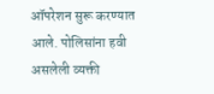ऑपरेशन सुरू करण्यात आले. पोलिसांना हवी असलेली व्यक्ती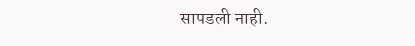सापडली नाही.